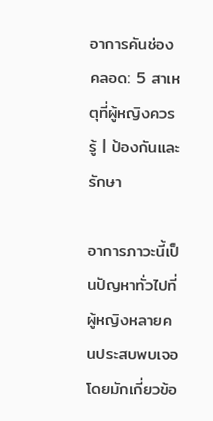อาการคันช่องคลอด: 5 สาเหตุที่ผู้หญิงควรรู้ | ป้องกันและรักษา

อาการภาวะนี้เป็นปัญหาทั่วไปที่ผู้หญิงหลายคนประสบพบเจอ โดยมักเกี่ยวข้อ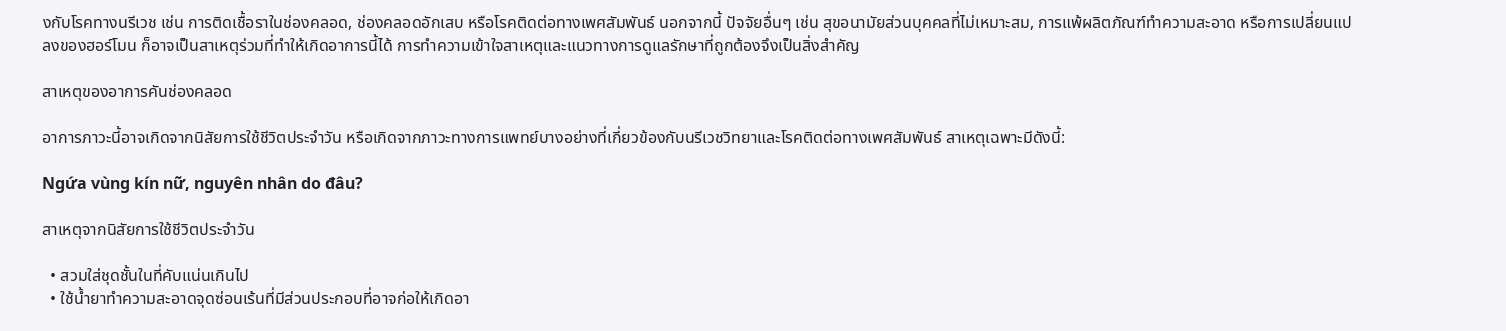งกับโรคทางนรีเวช เช่น การติดเชื้อราในช่องคลอด, ช่องคลอดอักเสบ หรือโรคติดต่อทางเพศสัมพันธ์ นอกจากนี้ ปัจจัยอื่นๆ เช่น สุขอนามัยส่วนบุคคลที่ไม่เหมาะสม, การแพ้ผลิตภัณฑ์ทำความสะอาด หรือการเปลี่ยนแปลงของฮอร์โมน ก็อาจเป็นสาเหตุร่วมที่ทำให้เกิดอาการนี้ได้ การทำความเข้าใจสาเหตุและแนวทางการดูแลรักษาที่ถูกต้องจึงเป็นสิ่งสำคัญ

สาเหตุของอาการคันช่องคลอด

อาการภาวะนี้อาจเกิดจากนิสัยการใช้ชีวิตประจำวัน หรือเกิดจากภาวะทางการแพทย์บางอย่างที่เกี่ยวข้องกับนรีเวชวิทยาและโรคติดต่อทางเพศสัมพันธ์ สาเหตุเฉพาะมีดังนี้:

Ngứa vùng kín nữ, nguyên nhân do đâu?

สาเหตุจากนิสัยการใช้ชีวิตประจำวัน

  • สวมใส่ชุดชั้นในที่คับแน่นเกินไป
  • ใช้น้ำยาทำความสะอาดจุดซ่อนเร้นที่มีส่วนประกอบที่อาจก่อให้เกิดอา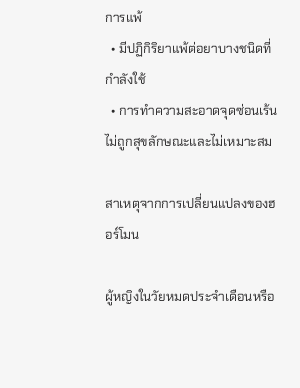การแพ้
  • มีปฏิกิริยาแพ้ต่อยาบางชนิดที่กำลังใช้
  • การทำความสะอาดจุดซ่อนเร้นไม่ถูกสุขลักษณะและไม่เหมาะสม

สาเหตุจากการเปลี่ยนแปลงของฮอร์โมน

ผู้หญิงในวัยหมดประจำเดือนหรือ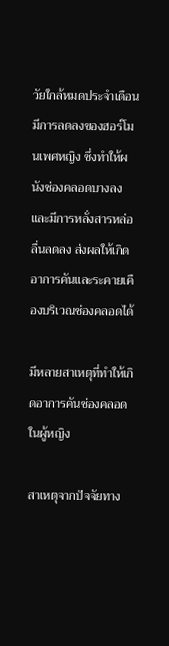วัยใกล้หมดประจำเดือนมีการลดลงของฮอร์โมนเพศหญิง ซึ่งทำให้ผนังช่องคลอดบางลงและมีการหลั่งสารหล่อลื่นลดลง ส่งผลให้เกิดอาการคันและระคายเคืองบริเวณช่องคลอดได้

มีหลายสาเหตุที่ทำให้เกิดอาการคันช่องคลอดในผู้หญิง

สาเหตุจากปัจจัยทาง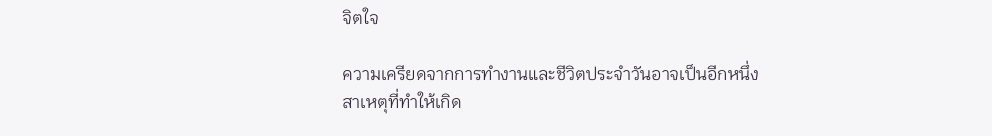จิตใจ

ความเครียดจากการทำงานและชีวิตประจำวันอาจเป็นอีกหนึ่งสาเหตุที่ทำให้เกิด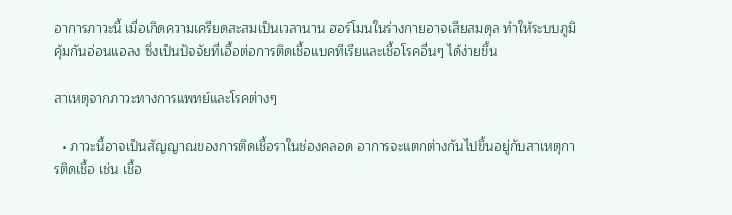อาการภาวะนี้ เมื่อเกิดความเครียดสะสมเป็นเวลานาน ฮอร์โมนในร่างกายอาจเสียสมดุล ทำให้ระบบภูมิคุ้มกันอ่อนแอลง ซึ่งเป็นปัจจัยที่เอื้อต่อการติดเชื้อแบคทีเรียและเชื้อโรคอื่นๆ ได้ง่ายขึ้น

สาเหตุจากภาวะทางการแพทย์และโรคต่างๆ

  • ภาวะนี้อาจเป็นสัญญาณของการติดเชื้อราในช่องคลอด อาการจะแตกต่างกันไปขึ้นอยู่กับสาเหตุการติดเชื้อ เช่น เชื้อ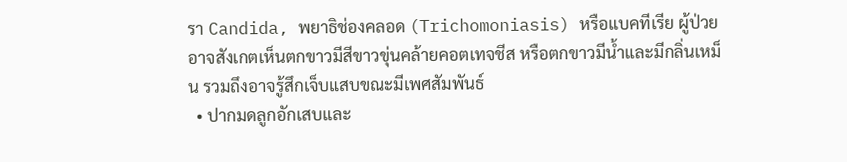รา Candida, พยาธิช่องคลอด (Trichomoniasis) หรือแบคทีเรีย ผู้ป่วยอาจสังเกตเห็นตกขาวมีสีขาวขุ่นคล้ายคอตเทจชีส หรือตกขาวมีน้ำและมีกลิ่นเหม็น รวมถึงอาจรู้สึกเจ็บแสบขณะมีเพศสัมพันธ์
  • ปากมดลูกอักเสบและ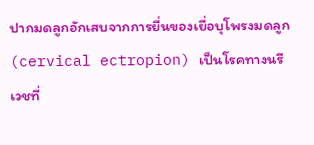ปากมดลูกอักเสบจากการยื่นของเยื่อบุโพรงมดลูก (cervical ectropion) เป็นโรคทางนรีเวชที่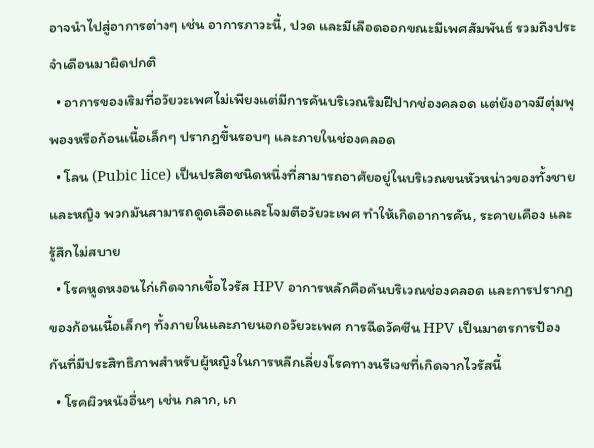อาจนำไปสู่อาการต่างๆ เช่น อาการภาวะนี้, ปวด และมีเลือดออกขณะมีเพศสัมพันธ์ รวมถึงประจำเดือนมาผิดปกติ
  • อาการของเริมที่อวัยวะเพศไม่เพียงแต่มีการคันบริเวณริมฝีปากช่องคลอด แต่ยังอาจมีตุ่มพุพองหรือก้อนเนื้อเล็กๆ ปรากฏขึ้นรอบๆ และภายในช่องคลอด
  • โลน (Pubic lice) เป็นปรสิตชนิดหนึ่งที่สามารถอาศัยอยู่ในบริเวณขนหัวหน่าวของทั้งชายและหญิง พวกมันสามารถดูดเลือดและโจมตีอวัยวะเพศ ทำให้เกิดอาการคัน, ระคายเคือง และรู้สึกไม่สบาย
  • โรคหูดหงอนไก่เกิดจากเชื้อไวรัส HPV อาการหลักคือคันบริเวณช่องคลอด และการปรากฏของก้อนเนื้อเล็กๆ ทั้งภายในและภายนอกอวัยวะเพศ การฉีดวัคซีน HPV เป็นมาตรการป้องกันที่มีประสิทธิภาพสำหรับผู้หญิงในการหลีกเลี่ยงโรคทางนรีเวชที่เกิดจากไวรัสนี้
  • โรคผิวหนังอื่นๆ เช่น กลาก, เก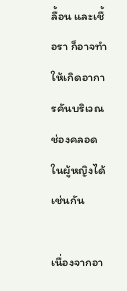ลื้อน และเชื้อรา ก็อาจทำให้เกิดอาการคันบริเวณช่องคลอดในผู้หญิงได้เช่นกัน

เนื่องจากอา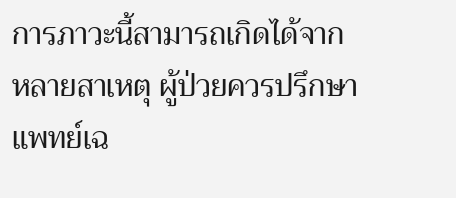การภาวะนี้สามารถเกิดได้จากหลายสาเหตุ ผู้ป่วยควรปรึกษาแพทย์เฉ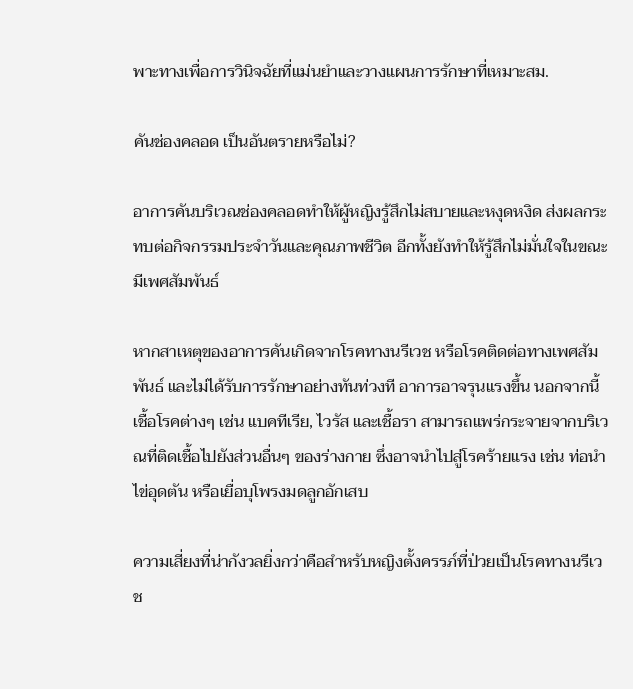พาะทางเพื่อการวินิจฉัยที่แม่นยำและวางแผนการรักษาที่เหมาะสม.

คันช่องคลอด เป็นอันตรายหรือไม่?

อาการคันบริเวณช่องคลอดทำให้ผู้หญิงรู้สึกไม่สบายและหงุดหงิด ส่งผลกระทบต่อกิจกรรมประจำวันและคุณภาพชีวิต อีกทั้งยังทำให้รู้สึกไม่มั่นใจในขณะมีเพศสัมพันธ์

หากสาเหตุของอาการคันเกิดจากโรคทางนรีเวช หรือโรคติดต่อทางเพศสัมพันธ์ และไม่ได้รับการรักษาอย่างทันท่วงที อาการอาจรุนแรงขึ้น นอกจากนี้ เชื้อโรคต่างๆ เช่น แบคทีเรีย, ไวรัส และเชื้อรา สามารถแพร่กระจายจากบริเวณที่ติดเชื้อไปยังส่วนอื่นๆ ของร่างกาย ซึ่งอาจนำไปสู่โรคร้ายแรง เช่น ท่อนำไข่อุดตัน หรือเยื่อบุโพรงมดลูกอักเสบ

ความเสี่ยงที่น่ากังวลยิ่งกว่าคือสำหรับหญิงตั้งครรภ์ที่ป่วยเป็นโรคทางนรีเวช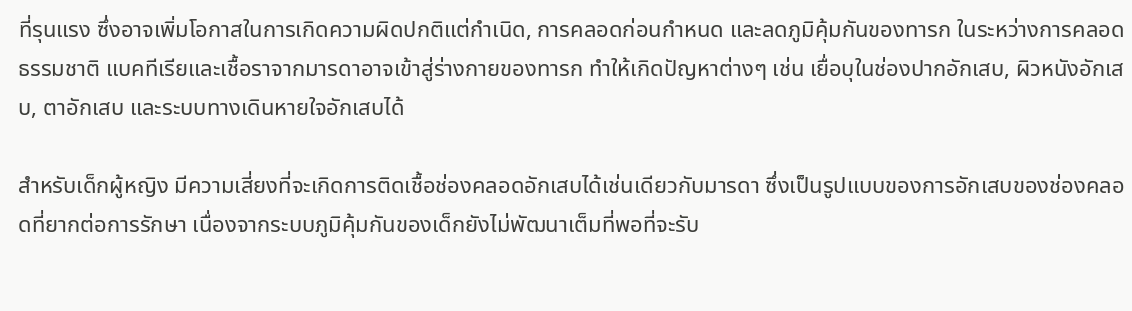ที่รุนแรง ซึ่งอาจเพิ่มโอกาสในการเกิดความผิดปกติแต่กำเนิด, การคลอดก่อนกำหนด และลดภูมิคุ้มกันของทารก ในระหว่างการคลอดธรรมชาติ แบคทีเรียและเชื้อราจากมารดาอาจเข้าสู่ร่างกายของทารก ทำให้เกิดปัญหาต่างๆ เช่น เยื่อบุในช่องปากอักเสบ, ผิวหนังอักเสบ, ตาอักเสบ และระบบทางเดินหายใจอักเสบได้

สำหรับเด็กผู้หญิง มีความเสี่ยงที่จะเกิดการติดเชื้อช่องคลอดอักเสบได้เช่นเดียวกับมารดา ซึ่งเป็นรูปแบบของการอักเสบของช่องคลอดที่ยากต่อการรักษา เนื่องจากระบบภูมิคุ้มกันของเด็กยังไม่พัฒนาเต็มที่พอที่จะรับ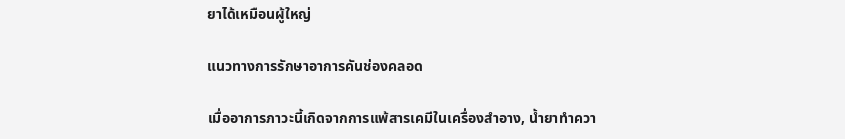ยาได้เหมือนผู้ใหญ่

แนวทางการรักษาอาการคันช่องคลอด

เมื่ออาการภาวะนี้เกิดจากการแพ้สารเคมีในเครื่องสำอาง, น้ำยาทำควา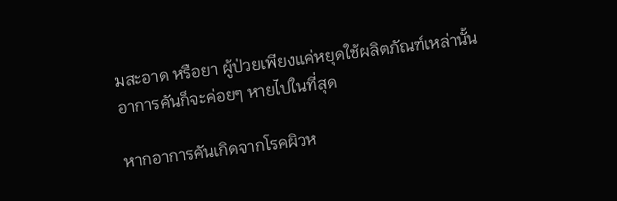มสะอาด หรือยา ผู้ป่วยเพียงแค่หยุดใช้ผลิตภัณฑ์เหล่านั้น อาการคันก็จะค่อยๆ หายไปในที่สุด

หากอาการคันเกิดจากโรคผิวห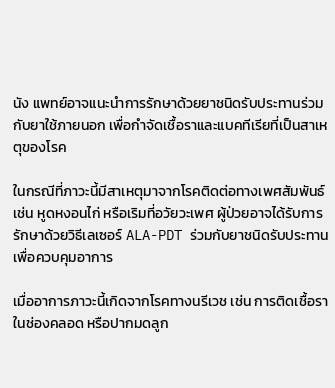นัง แพทย์อาจแนะนำการรักษาด้วยยาชนิดรับประทานร่วมกับยาใช้ภายนอก เพื่อกำจัดเชื้อราและแบคทีเรียที่เป็นสาเหตุของโรค

ในกรณีที่ภาวะนี้มีสาเหตุมาจากโรคติดต่อทางเพศสัมพันธ์ เช่น หูดหงอนไก่ หรือเริมที่อวัยวะเพศ ผู้ป่วยอาจได้รับการรักษาด้วยวิธีเลเซอร์ ALA-PDT ร่วมกับยาชนิดรับประทานเพื่อควบคุมอาการ

เมื่ออาการภาวะนี้เกิดจากโรคทางนรีเวช เช่น การติดเชื้อราในช่องคลอด หรือปากมดลูก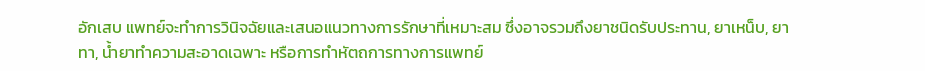อักเสบ แพทย์จะทำการวินิจฉัยและเสนอแนวทางการรักษาที่เหมาะสม ซึ่งอาจรวมถึงยาชนิดรับประทาน, ยาเหน็บ, ยาทา, น้ำยาทำความสะอาดเฉพาะ หรือการทำหัตถการทางการแพทย์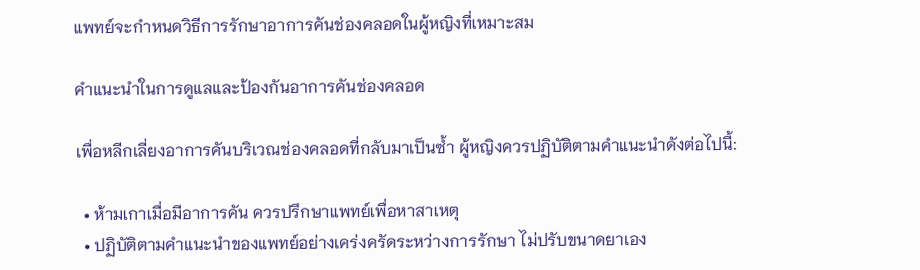แพทย์จะกำหนดวิธีการรักษาอาการคันช่องคลอดในผู้หญิงที่เหมาะสม

คำแนะนำในการดูแลและป้องกันอาการคันช่องคลอด

เพื่อหลีกเลี่ยงอาการคันบริเวณช่องคลอดที่กลับมาเป็นซ้ำ ผู้หญิงควรปฏิบัติตามคำแนะนำดังต่อไปนี้:

  • ห้ามเกาเมื่อมีอาการคัน ควรปรึกษาแพทย์เพื่อหาสาเหตุ
  • ปฏิบัติตามคำแนะนำของแพทย์อย่างเคร่งครัดระหว่างการรักษา ไม่ปรับขนาดยาเอง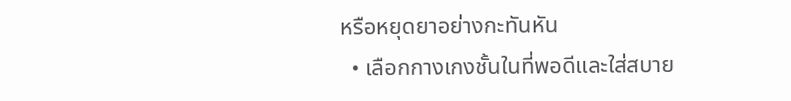หรือหยุดยาอย่างกะทันหัน
  • เลือกกางเกงชั้นในที่พอดีและใส่สบาย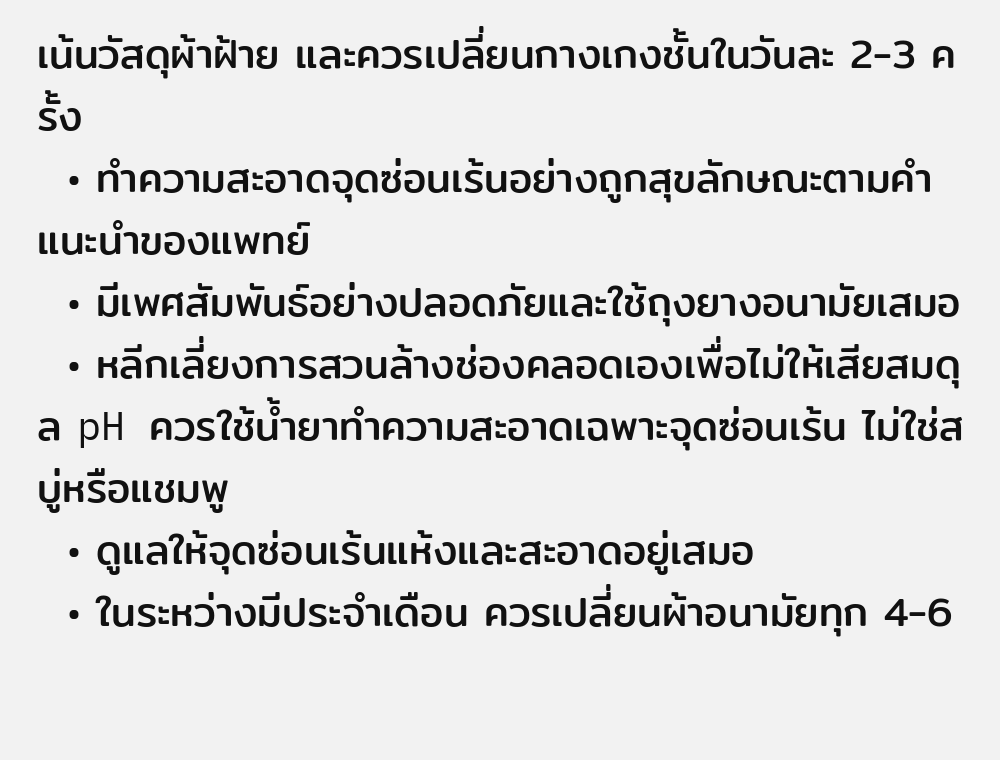เน้นวัสดุผ้าฝ้าย และควรเปลี่ยนกางเกงชั้นในวันละ 2-3 ครั้ง
  • ทำความสะอาดจุดซ่อนเร้นอย่างถูกสุขลักษณะตามคำแนะนำของแพทย์
  • มีเพศสัมพันธ์อย่างปลอดภัยและใช้ถุงยางอนามัยเสมอ
  • หลีกเลี่ยงการสวนล้างช่องคลอดเองเพื่อไม่ให้เสียสมดุล pH ควรใช้น้ำยาทำความสะอาดเฉพาะจุดซ่อนเร้น ไม่ใช่สบู่หรือแชมพู
  • ดูแลให้จุดซ่อนเร้นแห้งและสะอาดอยู่เสมอ
  • ในระหว่างมีประจำเดือน ควรเปลี่ยนผ้าอนามัยทุก 4-6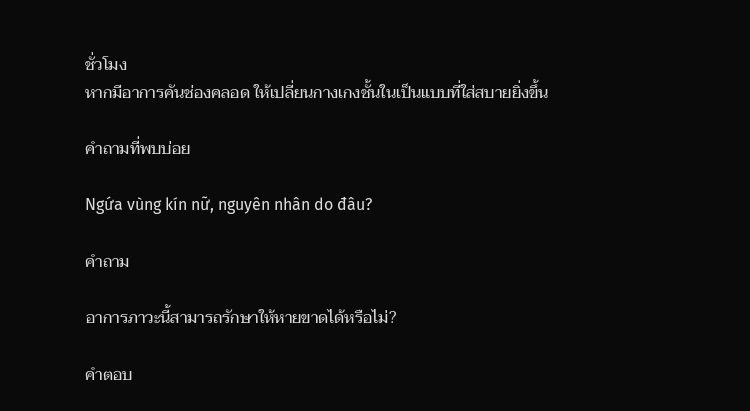ชั่วโมง
หากมีอาการคันช่องคลอด ให้เปลี่ยนกางเกงชั้นในเป็นแบบที่ใส่สบายยิ่งขึ้น

คำถามที่พบบ่อย

Ngứa vùng kín nữ, nguyên nhân do đâu?

คำถาม

อาการภาวะนี้สามารถรักษาให้หายขาดได้หรือไม่?

คำตอบ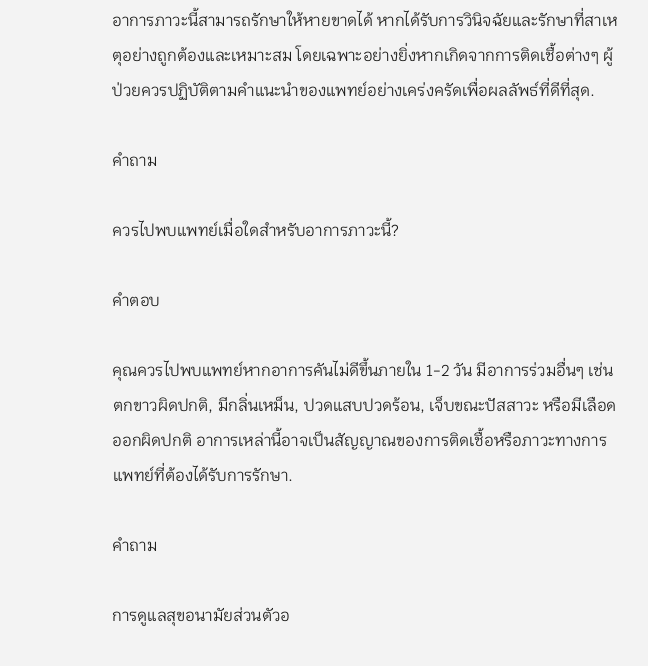อาการภาวะนี้สามารถรักษาให้หายขาดได้ หากได้รับการวินิจฉัยและรักษาที่สาเหตุอย่างถูกต้องและเหมาะสม โดยเฉพาะอย่างยิ่งหากเกิดจากการติดเชื้อต่างๆ ผู้ป่วยควรปฏิบัติตามคำแนะนำของแพทย์อย่างเคร่งครัดเพื่อผลลัพธ์ที่ดีที่สุด.

คำถาม

ควรไปพบแพทย์เมื่อใดสำหรับอาการภาวะนี้?

คำตอบ

คุณควรไปพบแพทย์หากอาการคันไม่ดีขึ้นภายใน 1-2 วัน มีอาการร่วมอื่นๆ เช่น ตกขาวผิดปกติ, มีกลิ่นเหม็น, ปวดแสบปวดร้อน, เจ็บขณะปัสสาวะ หรือมีเลือดออกผิดปกติ อาการเหล่านี้อาจเป็นสัญญาณของการติดเชื้อหรือภาวะทางการแพทย์ที่ต้องได้รับการรักษา.

คำถาม

การดูแลสุขอนามัยส่วนตัวอ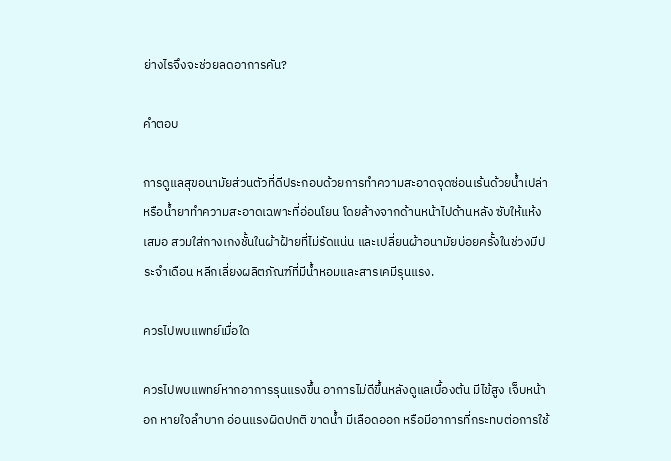ย่างไรจึงจะช่วยลดอาการคัน?

คำตอบ

การดูแลสุขอนามัยส่วนตัวที่ดีประกอบด้วยการทำความสะอาดจุดซ่อนเร้นด้วยน้ำเปล่าหรือน้ำยาทำความสะอาดเฉพาะที่อ่อนโยน โดยล้างจากด้านหน้าไปด้านหลัง ซับให้แห้งเสมอ สวมใส่กางเกงชั้นในผ้าฝ้ายที่ไม่รัดแน่น และเปลี่ยนผ้าอนามัยบ่อยครั้งในช่วงมีประจำเดือน หลีกเลี่ยงผลิตภัณฑ์ที่มีน้ำหอมและสารเคมีรุนแรง.

ควรไปพบแพทย์เมื่อใด

ควรไปพบแพทย์หากอาการรุนแรงขึ้น อาการไม่ดีขึ้นหลังดูแลเบื้องต้น มีไข้สูง เจ็บหน้าอก หายใจลำบาก อ่อนแรงผิดปกติ ขาดน้ำ มีเลือดออก หรือมีอาการที่กระทบต่อการใช้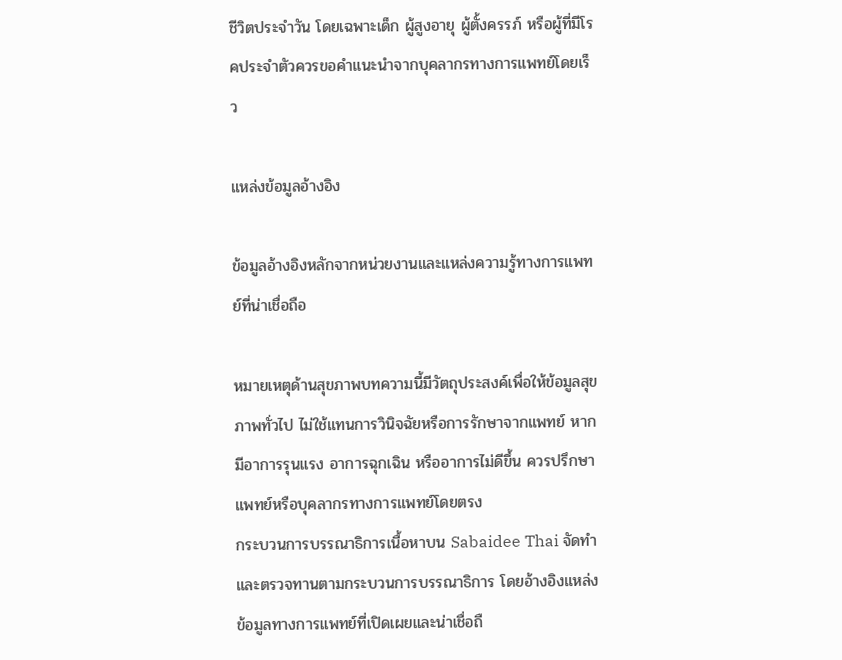ชีวิตประจำวัน โดยเฉพาะเด็ก ผู้สูงอายุ ผู้ตั้งครรภ์ หรือผู้ที่มีโรคประจำตัวควรขอคำแนะนำจากบุคลากรทางการแพทย์โดยเร็ว

แหล่งข้อมูลอ้างอิง

ข้อมูลอ้างอิงหลักจากหน่วยงานและแหล่งความรู้ทางการแพทย์ที่น่าเชื่อถือ

หมายเหตุด้านสุขภาพบทความนี้มีวัตถุประสงค์เพื่อให้ข้อมูลสุขภาพทั่วไป ไม่ใช้แทนการวินิจฉัยหรือการรักษาจากแพทย์ หากมีอาการรุนแรง อาการฉุกเฉิน หรืออาการไม่ดีขึ้น ควรปรึกษาแพทย์หรือบุคลากรทางการแพทย์โดยตรง
กระบวนการบรรณาธิการเนื้อหาบน Sabaidee Thai จัดทำและตรวจทานตามกระบวนการบรรณาธิการ โดยอ้างอิงแหล่งข้อมูลทางการแพทย์ที่เปิดเผยและน่าเชื่อถื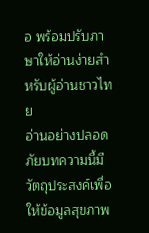อ พร้อมปรับภาษาให้อ่านง่ายสำหรับผู้อ่านชาวไทย
อ่านอย่างปลอดภัยบทความนี้มีวัตถุประสงค์เพื่อให้ข้อมูลสุขภาพ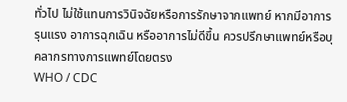ทั่วไป ไม่ใช้แทนการวินิจฉัยหรือการรักษาจากแพทย์ หากมีอาการรุนแรง อาการฉุกเฉิน หรืออาการไม่ดีขึ้น ควรปรึกษาแพทย์หรือบุคลากรทางการแพทย์โดยตรง
WHO / CDC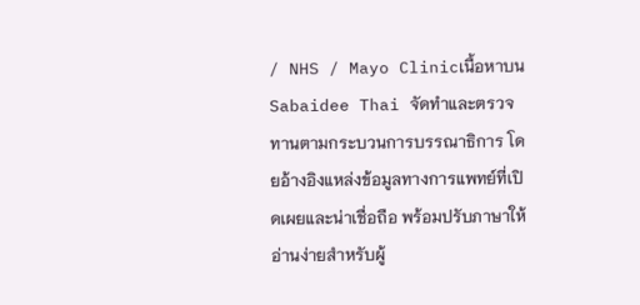/ NHS / Mayo Clinicเนื้อหาบน Sabaidee Thai จัดทำและตรวจทานตามกระบวนการบรรณาธิการ โดยอ้างอิงแหล่งข้อมูลทางการแพทย์ที่เปิดเผยและน่าเชื่อถือ พร้อมปรับภาษาให้อ่านง่ายสำหรับผู้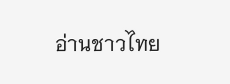อ่านชาวไทย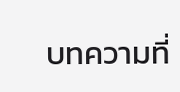บทความที่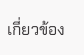เกี่ยวข้อง